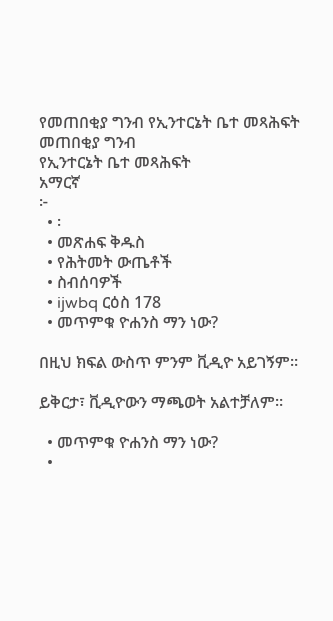የመጠበቂያ ግንብ የኢንተርኔት ቤተ መጻሕፍት
መጠበቂያ ግንብ
የኢንተርኔት ቤተ መጻሕፍት
አማርኛ
፦
  • ፡
  • መጽሐፍ ቅዱስ
  • የሕትመት ውጤቶች
  • ስብሰባዎች
  • ijwbq ርዕስ 178
  • መጥምቁ ዮሐንስ ማን ነው?

በዚህ ክፍል ውስጥ ምንም ቪዲዮ አይገኝም።

ይቅርታ፣ ቪዲዮውን ማጫወት አልተቻለም።

  • መጥምቁ ዮሐንስ ማን ነው?
  •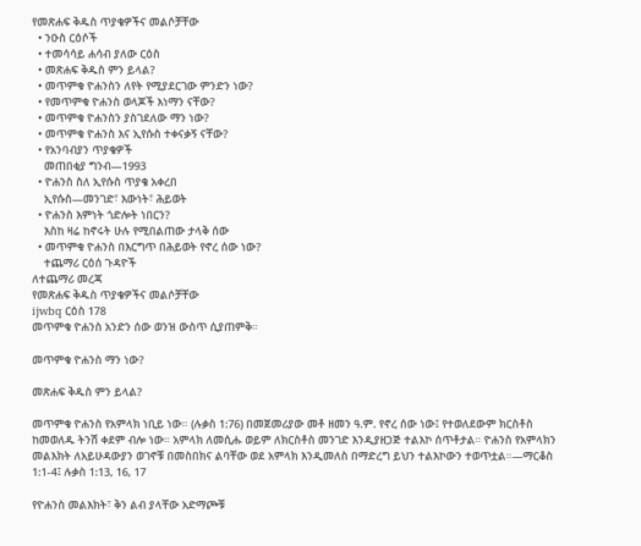የመጽሐፍ ቅዱስ ጥያቄዎችና መልሶቻቸው
  • ንዑስ ርዕሶች
  • ተመሳሳይ ሐሳብ ያለው ርዕስ
  • መጽሐፍ ቅዱስ ምን ይላል?
  • መጥምቁ ዮሐንስን ለየት የሚያደርገው ምንድን ነው?
  • የመጥምቁ ዮሐንስ ወላጆች እነማን ናቸው?
  • መጥምቁ ዮሐንስን ያስገደለው ማን ነው?
  • መጥምቁ ዮሐንስ እና ኢየሱስ ተቀናቃኝ ናቸው?
  • የአንባብያን ጥያቄዎች
    መጠበቂያ ግንብ—1993
  • ዮሐንስ ስለ ኢየሱስ ጥያቄ አቀረበ
    ኢየሱስ—መንገድ፣ እውነት፣ ሕይወት
  • ዮሐንስ እምነት ጎድሎት ነበርን?
    እስከ ዛሬ ከኖሩት ሁሉ የሚበልጠው ታላቅ ሰው
  • መጥምቁ ዮሐንስ በእርግጥ በሕይወት የኖረ ሰው ነው?
    ተጨማሪ ርዕሰ ጉዳዮች
ለተጨማሪ መረጃ
የመጽሐፍ ቅዱስ ጥያቄዎችና መልሶቻቸው
ijwbq ርዕስ 178
መጥምቁ ዮሐንስ አንድን ሰው ወንዝ ውስጥ ሲያጠምቅ።

መጥምቁ ዮሐንስ ማን ነው?

መጽሐፍ ቅዱስ ምን ይላል?

መጥምቁ ዮሐንስ የአምላክ ነቢይ ነው። (ሉቃስ 1:76) በመጀመሪያው መቶ ዘመን ዓ.ም. የኖረ ሰው ነው፤ የተወለደውም ክርስቶስ ከመወለዱ ትንሽ ቀደም ብሎ ነው። አምላክ ለመሲሑ ወይም ለክርስቶስ መንገድ እንዲያዘጋጅ ተልእኮ ሰጥቶታል። ዮሐንስ የአምላክን መልእክት ለአይሁዳውያን ወገኖቹ በመስበክና ልባቸው ወደ አምላክ እንዲመለስ በማድረግ ይህን ተልእኮውን ተወጥቷል።—ማርቆስ 1:1-4፤ ሉቃስ 1:13, 16, 17

የዮሐንስ መልእክት፣ ቅን ልብ ያላቸው አድማጮቹ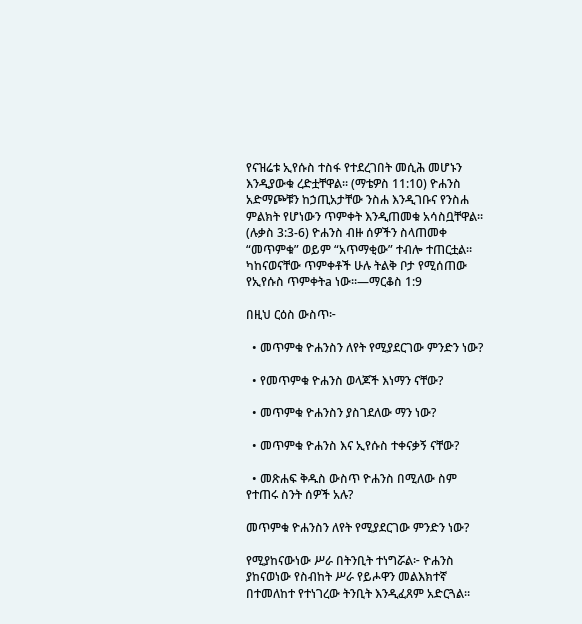የናዝሬቱ ኢየሱስ ተስፋ የተደረገበት መሲሕ መሆኑን እንዲያውቁ ረድቷቸዋል። (ማቴዎስ 11:10) ዮሐንስ አድማጮቹን ከኃጢአታቸው ንስሐ እንዲገቡና የንስሐ ምልክት የሆነውን ጥምቀት እንዲጠመቁ አሳስቧቸዋል። (ሉቃስ 3:3-6) ዮሐንስ ብዙ ሰዎችን ስላጠመቀ “መጥምቁ” ወይም “አጥማቂው” ተብሎ ተጠርቷል። ካከናወናቸው ጥምቀቶች ሁሉ ትልቅ ቦታ የሚሰጠው የኢየሱስ ጥምቀትa ነው።—ማርቆስ 1:9

በዚህ ርዕስ ውስጥ፦

  • መጥምቁ ዮሐንስን ለየት የሚያደርገው ምንድን ነው?

  • የመጥምቁ ዮሐንስ ወላጆች እነማን ናቸው?

  • መጥምቁ ዮሐንስን ያስገደለው ማን ነው?

  • መጥምቁ ዮሐንስ እና ኢየሱስ ተቀናቃኝ ናቸው?

  • መጽሐፍ ቅዱስ ውስጥ ዮሐንስ በሚለው ስም የተጠሩ ስንት ሰዎች አሉ?

መጥምቁ ዮሐንስን ለየት የሚያደርገው ምንድን ነው?

የሚያከናውነው ሥራ በትንቢት ተነግሯል፦ ዮሐንስ ያከናወነው የስብከት ሥራ የይሖዋን መልእክተኛ በተመለከተ የተነገረው ትንቢት እንዲፈጸም አድርጓል።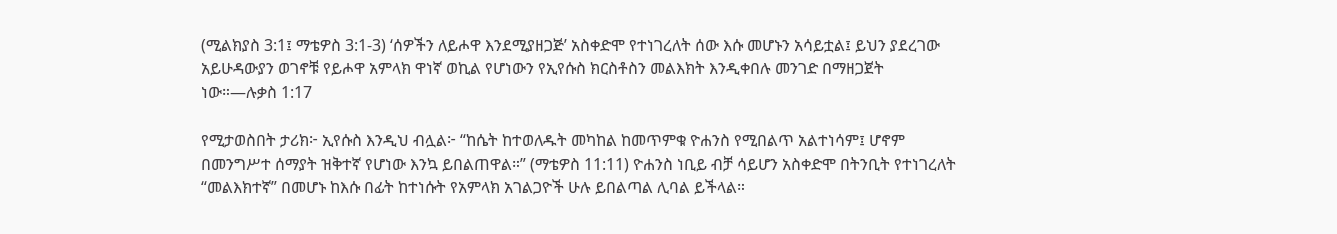(ሚልክያስ 3:1፤ ማቴዎስ 3:1-3) ‘ሰዎችን ለይሖዋ እንደሚያዘጋጅ’ አስቀድሞ የተነገረለት ሰው እሱ መሆኑን አሳይቷል፤ ይህን ያደረገው አይሁዳውያን ወገኖቹ የይሖዋ አምላክ ዋነኛ ወኪል የሆነውን የኢየሱስ ክርስቶስን መልእክት እንዲቀበሉ መንገድ በማዘጋጀት ነው።—ሉቃስ 1:17

የሚታወስበት ታሪክ፦ ኢየሱስ እንዲህ ብሏል፦ “ከሴት ከተወለዱት መካከል ከመጥምቁ ዮሐንስ የሚበልጥ አልተነሳም፤ ሆኖም በመንግሥተ ሰማያት ዝቅተኛ የሆነው እንኳ ይበልጠዋል።” (ማቴዎስ 11:11) ዮሐንስ ነቢይ ብቻ ሳይሆን አስቀድሞ በትንቢት የተነገረለት “መልእክተኛ” በመሆኑ ከእሱ በፊት ከተነሱት የአምላክ አገልጋዮች ሁሉ ይበልጣል ሊባል ይችላል።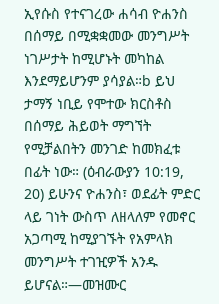ኢየሱስ የተናገረው ሐሳብ ዮሐንስ በሰማይ በሚቋቋመው መንግሥት ነገሥታት ከሚሆኑት መካከል እንደማይሆንም ያሳያል።b ይህ ታማኝ ነቢይ የሞተው ክርስቶስ በሰማይ ሕይወት ማግኘት የሚቻልበትን መንገድ ከመክፈቱ በፊት ነው። (ዕብራውያን 10:19, 20) ይሁንና ዮሐንስ፣ ወደፊት ምድር ላይ ገነት ውስጥ ለዘላለም የመኖር አጋጣሚ ከሚያገኙት የአምላክ መንግሥት ተገዢዎች አንዱ ይሆናል።—መዝሙር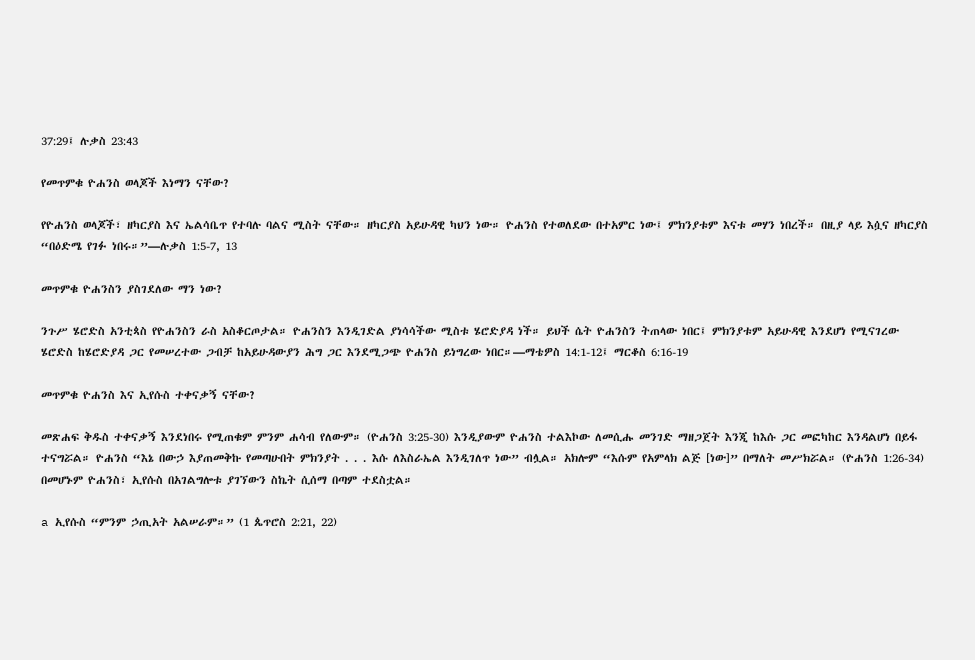37:29፤ ሉቃስ 23:43

የመጥምቁ ዮሐንስ ወላጆች እነማን ናቸው?

የዮሐንስ ወላጆች፣ ዘካርያስ እና ኤልሳቤጥ የተባሉ ባልና ሚስት ናቸው። ዘካርያስ አይሁዳዊ ካህን ነው። ዮሐንስ የተወለደው በተአምር ነው፤ ምክንያቱም እናቱ መሃን ነበረች። በዚያ ላይ እሷና ዘካርያስ “በዕድሜ የገፉ ነበሩ።”—ሉቃስ 1:5-7, 13

መጥምቁ ዮሐንስን ያስገደለው ማን ነው?

ንጉሥ ሄሮድስ አንቲጳስ የዮሐንስን ራስ አስቆርጦታል። ዮሐንስን እንዲገድል ያነሳሳችው ሚስቱ ሄሮድያዳ ነች። ይህች ሴት ዮሐንስን ትጠላው ነበር፤ ምክንያቱም አይሁዳዊ እንደሆነ የሚናገረው ሄሮድስ ከሄሮድያዳ ጋር የመሠረተው ጋብቻ ከአይሁዳውያን ሕግ ጋር እንደሚጋጭ ዮሐንስ ይነግረው ነበር።—ማቴዎስ 14:1-12፤ ማርቆስ 6:16-19

መጥምቁ ዮሐንስ እና ኢየሱስ ተቀናቃኝ ናቸው?

መጽሐፍ ቅዱስ ተቀናቃኝ እንደነበሩ የሚጠቁም ምንም ሐሳብ የለውም። (ዮሐንስ 3:25-30) እንዲያውም ዮሐንስ ተልእኮው ለመሲሑ መንገድ ማዘጋጀት እንጂ ከእሱ ጋር መፎካከር እንዳልሆነ በይፋ ተናግሯል። ዮሐንስ “እኔ በውኃ እያጠመቅኩ የመጣሁበት ምክንያት . . . እሱ ለእስራኤል እንዲገለጥ ነው” ብሏል። አክሎም “እሱም የአምላክ ልጅ [ነው]” በማለት መሥክሯል። (ዮሐንስ 1:26-34) በመሆኑም ዮሐንስ፣ ኢየሱስ በአገልግሎቱ ያገኘውን ስኬት ሲሰማ በጣም ተደስቷል።

a ኢየሱስ “ምንም ኃጢአት አልሠራም።” (1 ጴጥሮስ 2:21, 22)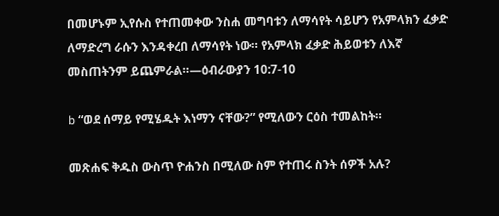በመሆኑም ኢየሱስ የተጠመቀው ንስሐ መግባቱን ለማሳየት ሳይሆን የአምላክን ፈቃድ ለማድረግ ራሱን እንዳቀረበ ለማሳየት ነው። የአምላክ ፈቃድ ሕይወቱን ለእኛ መስጠትንም ይጨምራል።—ዕብራውያን 10:7-10

b “ወደ ሰማይ የሚሄዱት እነማን ናቸው?” የሚለውን ርዕስ ተመልከት።

መጽሐፍ ቅዱስ ውስጥ ዮሐንስ በሚለው ስም የተጠሩ ስንት ሰዎች አሉ?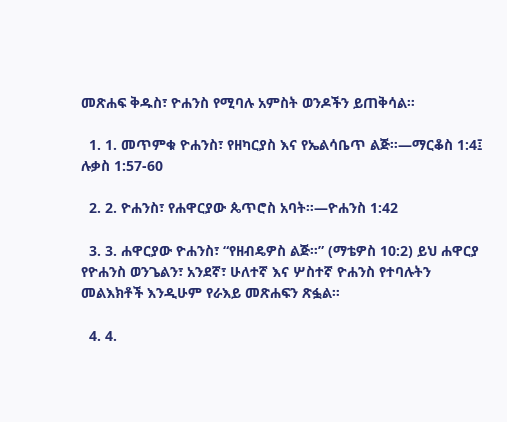መጽሐፍ ቅዱስ፣ ዮሐንስ የሚባሉ አምስት ወንዶችን ይጠቅሳል።

  1. 1. መጥምቁ ዮሐንስ፣ የዘካርያስ እና የኤልሳቤጥ ልጅ።—ማርቆስ 1:4፤ ሉቃስ 1:57-60

  2. 2. ዮሐንስ፣ የሐዋርያው ጴጥሮስ አባት።—ዮሐንስ 1:42

  3. 3. ሐዋርያው ዮሐንስ፣ “የዘብዴዎስ ልጅ።” (ማቴዎስ 10:2) ይህ ሐዋርያ የዮሐንስ ወንጌልን፣ አንደኛ፣ ሁለተኛ እና ሦስተኛ ዮሐንስ የተባሉትን መልእክቶች እንዲሁም የራእይ መጽሐፍን ጽፏል።

  4. 4.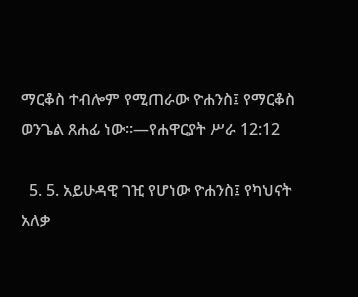ማርቆስ ተብሎም የሚጠራው ዮሐንስ፤ የማርቆስ ወንጌል ጸሐፊ ነው።—የሐዋርያት ሥራ 12:12

  5. 5. አይሁዳዊ ገዢ የሆነው ዮሐንስ፤ የካህናት አለቃ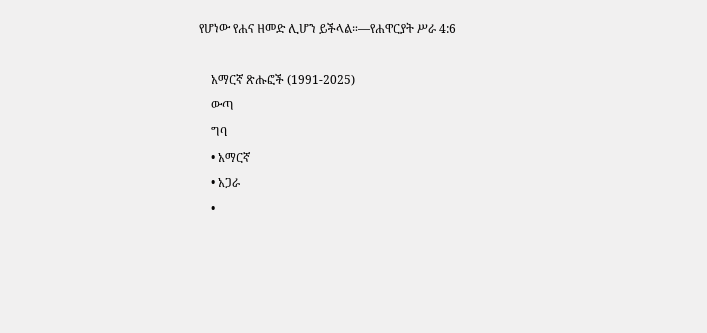የሆነው የሐና ዘመድ ሊሆን ይችላል።—የሐዋርያት ሥራ 4:6

    አማርኛ ጽሑፎች (1991-2025)
    ውጣ
    ግባ
    • አማርኛ
    • አጋራ
    •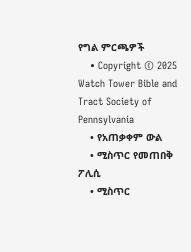የግል ምርጫዎች
    • Copyright © 2025 Watch Tower Bible and Tract Society of Pennsylvania
    • የአጠቃቀም ውል
    • ሚስጥር የመጠበቅ ፖሊሲ
    • ሚስጥር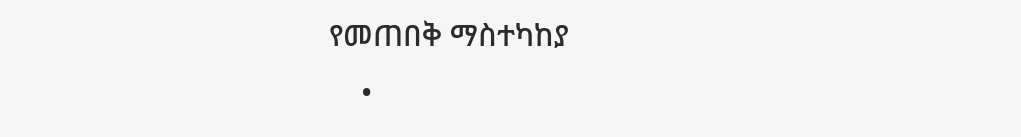የመጠበቅ ማስተካከያ
    •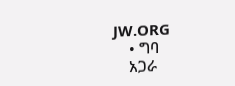JW.ORG
    • ግባ
    አጋራ